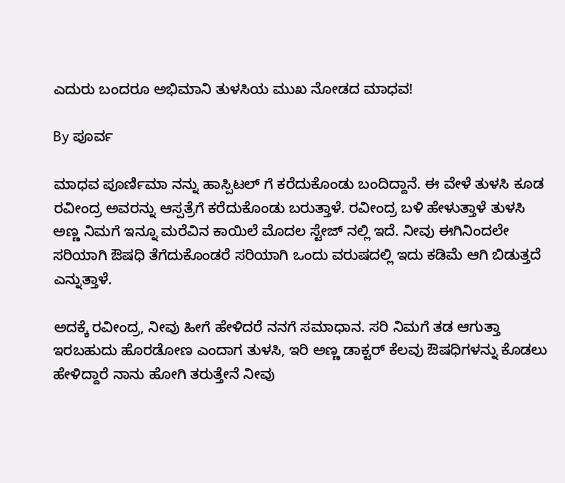ಎದುರು ಬಂದರೂ ಅಭಿಮಾನಿ ತುಳಸಿಯ ಮುಖ ನೋಡದ ಮಾಧವ!

By ಪೂರ್ವ

ಮಾಧವ ಪೂರ್ಣಿಮಾ ನನ್ನು ಹಾಸ್ಪಿಟಲ್ ಗೆ ಕರೆದುಕೊಂಡು ಬಂದಿದ್ದಾನೆ. ಈ ವೇಳೆ ತುಳಸಿ ಕೂಡ ರವೀಂದ್ರ ಅವರನ್ನು ಆಸ್ಪತ್ರೆಗೆ ಕರೆದುಕೊಂಡು ಬರುತ್ತಾಳೆ. ರವೀಂದ್ರ ಬಳಿ ಹೇಳುತ್ತಾಳೆ ತುಳಸಿ ಅಣ್ಣ ನಿಮಗೆ ಇನ್ನೂ ಮರೆವಿನ ಕಾಯಿಲೆ ಮೊದಲ ಸ್ಟೇಜ್ ನಲ್ಲಿ ಇದೆ. ನೀವು ಈಗಿನಿಂದಲೇ ಸರಿಯಾಗಿ ಔಷಧಿ ತೆಗೆದುಕೊಂಡರೆ ಸರಿಯಾಗಿ ಒಂದು ವರುಷದಲ್ಲಿ ಇದು ಕಡಿಮೆ ಆಗಿ ಬಿಡುತ್ತದೆ ಎನ್ನುತ್ತಾಳೆ.

ಅದಕ್ಕೆ ರವೀಂದ್ರ, ನೀವು ಹೀಗೆ ಹೇಳಿದರೆ ನನಗೆ ಸಮಾಧಾನ. ಸರಿ ನಿಮಗೆ ತಡ ಆಗುತ್ತಾ ಇರಬಹುದು ಹೊರಡೋಣ ಎಂದಾಗ ತುಳಸಿ, ಇರಿ ಅಣ್ಣ ಡಾಕ್ಟರ್ ಕೆಲವು ಔಷಧಿಗಳನ್ನು ಕೊಡಲು ಹೇಳಿದ್ದಾರೆ ನಾನು ಹೋಗಿ ತರುತ್ತೇನೆ ನೀವು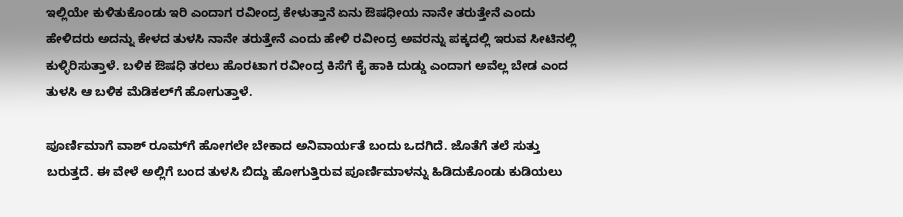ಇಲ್ಲಿಯೇ ಕುಳಿತುಕೊಂಡು ಇರಿ ಎಂದಾಗ ರವೀಂದ್ರ ಕೇಳುತ್ತಾನೆ ಏನು ಔಷಧೀಯ ನಾನೇ ತರುತ್ತೇನೆ ಎಂದು ಹೇಳಿದರು ಅದನ್ನು ಕೇಳದ ತುಳಸಿ ನಾನೇ ತರುತ್ತೇನೆ ಎಂದು ಹೇಳಿ ರವೀಂದ್ರ ಅವರನ್ನು ಪಕ್ಕದಲ್ಲಿ ಇರುವ ಸೀಟಿನಲ್ಲಿ ಕುಳ್ಳಿರಿಸುತ್ತಾಳೆ. ಬಳಿಕ ಔಷಧಿ ತರಲು ಹೊರಟಾಗ ರವೀಂದ್ರ ಕಿಸೆಗೆ ಕೈ ಹಾಕಿ ದುಡ್ಡು ಎಂದಾಗ ಅವೆಲ್ಲ ಬೇಡ ಎಂದ ತುಳಸಿ ಆ ಬಳಿಕ ಮೆಡಿಕಲ್‌ಗೆ ಹೋಗುತ್ತಾಳೆ.

ಪೂರ್ಣಿಮಾಗೆ ವಾಶ್ ರೂಮ್‌ಗೆ ಹೋಗಲೇ ಬೇಕಾದ ಅನಿವಾರ್ಯತೆ ಬಂದು ಒದಗಿದೆ. ಜೊತೆಗೆ ತಲೆ ಸುತ್ತು ಬರುತ್ತದೆ. ಈ ವೇಳೆ ಅಲ್ಲಿಗೆ ಬಂದ ತುಳಸಿ ಬಿದ್ದು ಹೋಗುತ್ತಿರುವ ಪೂರ್ಣಿಮಾಳನ್ನು ಹಿಡಿದುಕೊಂಡು ಕುಡಿಯಲು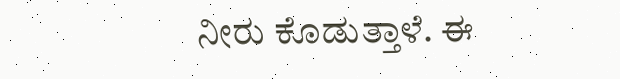ನೀರು ಕೊಡುತ್ತಾಳೆ. ಈ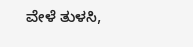ವೇಳೆ ತುಳಸಿ,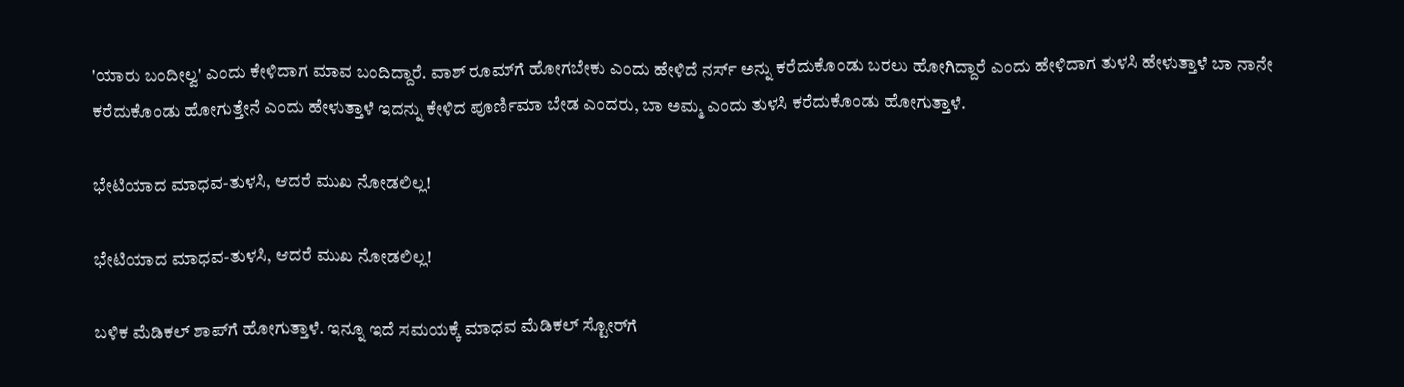'ಯಾರು ಬಂದೀಲ್ವ' ಎಂದು ಕೇಳಿದಾಗ ಮಾವ ಬಂದಿದ್ದಾರೆ. ವಾಶ್ ರೂಮ್‌ಗೆ ಹೋಗಬೇಕು ಎಂದು ಹೇಳಿದೆ ನರ್ಸ್ ಅನ್ನು ಕರೆದುಕೊಂಡು ಬರಲು ಹೋಗಿದ್ದಾರೆ ಎಂದು ಹೇಳಿದಾಗ ತುಳಸಿ ಹೇಳುತ್ತಾಳೆ ಬಾ ನಾನೇ ಕರೆದುಕೊಂಡು ಹೋಗುತ್ತೇನೆ ಎಂದು ಹೇಳುತ್ತಾಳೆ ಇದನ್ನು ಕೇಳಿದ ಪೂರ್ಣಿಮಾ ಬೇಡ ಎಂದರು, ಬಾ ಅಮ್ಮ ಎಂದು ತುಳಸಿ ಕರೆದುಕೊಂಡು ಹೋಗುತ್ತಾಳೆ.

ಭೇಟಿಯಾದ ಮಾಧವ-ತುಳಸಿ, ಆದರೆ ಮುಖ ನೋಡಲಿಲ್ಲ!

ಭೇಟಿಯಾದ ಮಾಧವ-ತುಳಸಿ, ಆದರೆ ಮುಖ ನೋಡಲಿಲ್ಲ!

ಬಳಿಕ ಮೆಡಿಕಲ್ ಶಾಪ್‌ಗೆ ಹೋಗುತ್ತಾಳೆ. ಇನ್ನೂ ಇದೆ ಸಮಯಕ್ಕೆ ಮಾಧವ ಮೆಡಿಕಲ್ ಸ್ಟೋರ್‌ಗೆ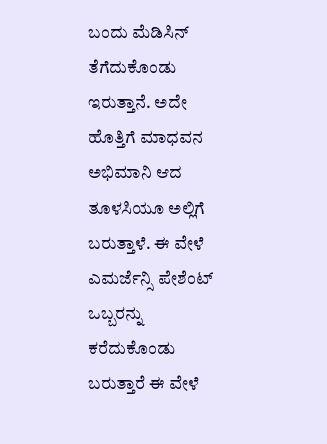ಬಂದು ಮೆಡಿಸಿನ್ ತೆಗೆದುಕೊಂಡು ಇರುತ್ತಾನೆ. ಅದೇ ಹೊತ್ತಿಗೆ ಮಾಧವನ ಅಭಿಮಾನಿ ಆದ ತೂಳಸಿಯೂ ಅಲ್ಲಿಗೆ ಬರುತ್ತಾಳೆ. ಈ ವೇಳೆ ಎಮರ್ಜೆನ್ಸಿ ಪೇಶೆಂಟ್ ಒಬ್ಬರನ್ನು ಕರೆದುಕೊಂಡು ಬರುತ್ತಾರೆ ಈ ವೇಳೆ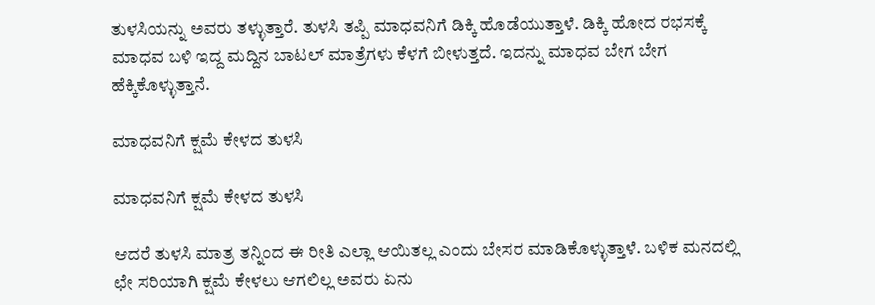ತುಳಸಿಯನ್ನು ಅವರು ತಳ್ಳುತ್ತಾರೆ. ತುಳಸಿ ತಪ್ಪಿ ಮಾಧವನಿಗೆ ಡಿಕ್ಕಿ ಹೊಡೆಯುತ್ತಾಳೆ. ಡಿಕ್ಕಿ ಹೋದ ರಭಸಕ್ಕೆ ಮಾಧವ ಬಳಿ ಇದ್ದ ಮದ್ದಿನ ಬಾಟಲ್ ಮಾತ್ರೆಗಳು ಕೆಳಗೆ ಬೀಳುತ್ತದೆ. ಇದನ್ನು ಮಾಧವ ಬೇಗ ಬೇಗ ಹೆಕ್ಕಿಕೊಳ್ಳುತ್ತಾನೆ.

ಮಾಧವನಿಗೆ ಕ್ಷಮೆ ಕೇಳದ ತುಳಸಿ

ಮಾಧವನಿಗೆ ಕ್ಷಮೆ ಕೇಳದ ತುಳಸಿ

ಆದರೆ ತುಳಸಿ ಮಾತ್ರ ತನ್ನಿಂದ ಈ ರೀತಿ ಎಲ್ಲಾ ಆಯಿತಲ್ಲ ಎಂದು ಬೇಸರ ಮಾಡಿಕೊಳ್ಳುತ್ತಾಳೆ. ಬಳಿಕ ಮನದಲ್ಲಿ ಛೇ ಸರಿಯಾಗಿ ಕ್ಷಮೆ ಕೇಳಲು ಆಗಲಿಲ್ಲ ಅವರು ಏನು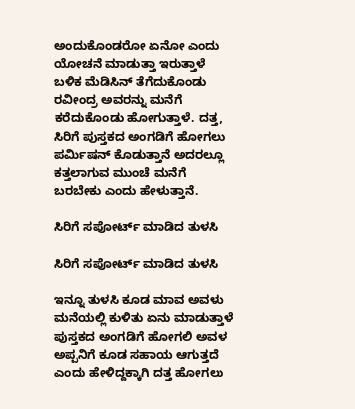ಅಂದುಕೊಂಡರೋ ಏನೋ ಎಂದು ಯೋಚನೆ ಮಾಡುತ್ತಾ ಇರುತ್ತಾಳೆ ಬಳಿಕ ಮೆಡಿಸಿನ್ ತೆಗೆದುಕೊಂಡು ರವೀಂದ್ರ ಅವರನ್ನು ಮನೆಗೆ ಕರೆದುಕೊಂಡು ಹೋಗುತ್ತಾಳೆ. ದತ್ತ, ಸಿರಿಗೆ ಪುಸ್ತಕದ ಅಂಗಡಿಗೆ ಹೋಗಲು ಪರ್ಮಿಷನ್ ಕೊಡುತ್ತಾನೆ ಅದರಲ್ಲೂ ಕತ್ತಲಾಗುವ ಮುಂಚೆ ಮನೆಗೆ ಬರಬೇಕು ಎಂದು ಹೇಳುತ್ತಾನೆ.

ಸಿರಿಗೆ ಸಪೋರ್ಟ್ ಮಾಡಿದ ತುಳಸಿ

ಸಿರಿಗೆ ಸಪೋರ್ಟ್ ಮಾಡಿದ ತುಳಸಿ

ಇನ್ನೂ ತುಳಸಿ ಕೂಡ ಮಾವ ಅವಳು ಮನೆಯಲ್ಲಿ ಕುಳಿತು ಏನು ಮಾಡುತ್ತಾಳೆ ಪುಸ್ತಕದ ಅಂಗಡಿಗೆ ಹೋಗಲಿ ಅವಳ ಅಪ್ಪನಿಗೆ ಕೂಡ ಸಹಾಯ ಆಗುತ್ತದೆ ಎಂದು ಹೇಳಿದ್ದಕ್ಕಾಗಿ ದತ್ತ ಹೋಗಲು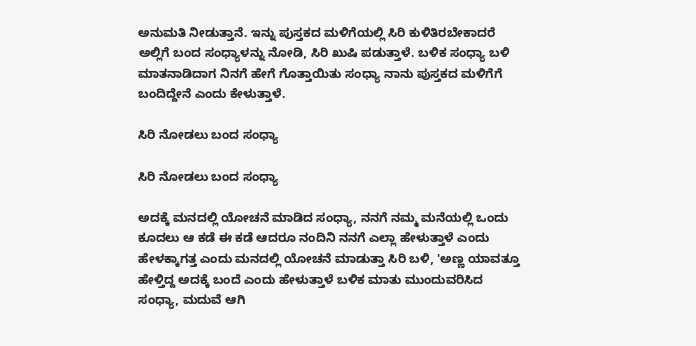ಅನುಮತಿ ನೀಡುತ್ತಾನೆ. ಇನ್ನು ಪುಸ್ತಕದ ಮಳಿಗೆಯಲ್ಲಿ ಸಿರಿ ಕುಳಿತಿರಬೇಕಾದರೆ ಅಲ್ಲಿಗೆ ಬಂದ ಸಂಧ್ಯಾಳನ್ನು ನೋಡಿ, ಸಿರಿ ಖುಷಿ ಪಡುತ್ತಾಳೆ. ಬಳಿಕ ಸಂಧ್ಯಾ ಬಳಿ ಮಾತನಾಡಿದಾಗ ನಿನಗೆ ಹೇಗೆ ಗೊತ್ತಾಯಿತು ಸಂಧ್ಯಾ ನಾನು ಪುಸ್ತಕದ ಮಳಿಗೆಗೆ ಬಂದಿದ್ದೇನೆ ಎಂದು ಕೇಳುತ್ತಾಳೆ.

ಸಿರಿ ನೋಡಲು ಬಂದ ಸಂಧ್ಯಾ

ಸಿರಿ ನೋಡಲು ಬಂದ ಸಂಧ್ಯಾ

ಅದಕ್ಕೆ ಮನದಲ್ಲಿ ಯೋಚನೆ ಮಾಡಿದ ಸಂಧ್ಯಾ, ನನಗೆ ನಮ್ಮ ಮನೆಯಲ್ಲಿ ಒಂದು ಕೂದಲು ಆ ಕಡೆ ಈ ಕಡೆ ಆದರೂ ನಂದಿನಿ ನನಗೆ ಎಲ್ಲಾ ಹೇಳುತ್ತಾಳೆ ಎಂದು ಹೇಳಕ್ಕಾಗತ್ತ ಎಂದು ಮನದಲ್ಲಿ ಯೋಚನೆ ಮಾಡುತ್ತಾ ಸಿರಿ ಬಳಿ, 'ಅಣ್ಣ ಯಾವತ್ತೂ ಹೇಳ್ತಿದ್ದ ಅದಕ್ಕೆ ಬಂದೆ ಎಂದು ಹೇಳುತ್ತಾಳೆ ಬಳಿಕ ಮಾತು ಮುಂದುವರಿಸಿದ ಸಂಧ್ಯಾ, ಮದುವೆ ಆಗಿ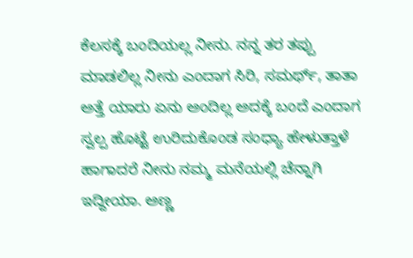ಕೆಲಸಕ್ಕೆ ಬಂದಿಯಲ್ಲ ನೀನು. ನನ್ನ ತರ ತಪ್ಪು ಮಾಡಲಿಲ್ಲ ನೀನು ಎಂದಾಗ ಸಿರಿ, ಸಮರ್ಥ್, ತಾತಾ ಅತ್ತೆ ಯಾರು ಏನು ಅಂದಿಲ್ಲ ಅದಕ್ಕೆ ಬಂದೆ ಎಂದಾಗ ಸ್ವಲ್ಪ ಹೊಟ್ಟೆ ಉರಿದುಕೊಂಡ ಸಂಧ್ಯಾ ಹೇಳುತ್ತಾಳೆ ಹಾಗಾದರೆ ನೀನು ನಮ್ಮ ಮನೆಯಲ್ಲಿ ಚೆನ್ನಾಗಿ ಇದ್ದೀಯಾ. ಅಣ್ಣ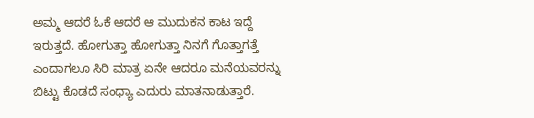ಅಮ್ಮ ಆದರೆ ಓಕೆ ಆದರೆ ಆ ಮುದುಕನ ಕಾಟ ಇದ್ದೆ ಇರುತ್ತದೆ. ಹೋಗುತ್ತಾ ಹೋಗುತ್ತಾ ನಿನಗೆ ಗೊತ್ತಾಗತ್ತೆ ಎಂದಾಗಲೂ ಸಿರಿ ಮಾತ್ರ ಏನೇ ಆದರೂ ಮನೆಯವರನ್ನು ಬಿಟ್ಟು ಕೊಡದೆ ಸಂಧ್ಯಾ ಎದುರು ಮಾತನಾಡುತ್ತಾರೆ.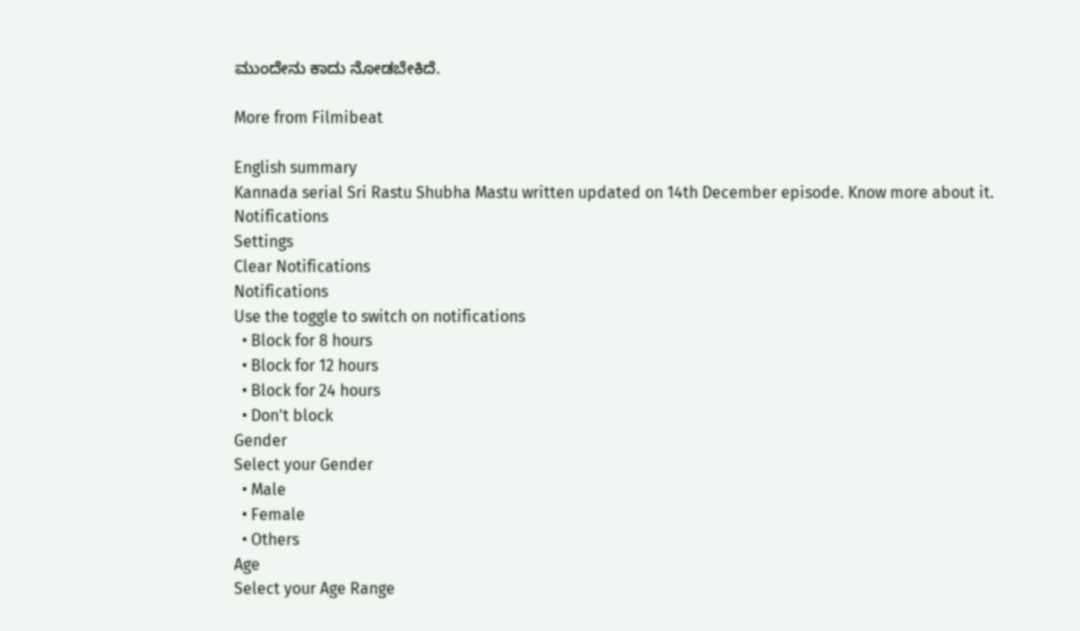ಮುಂದೇನು ಕಾದು ನೋಡಬೇಕಿದೆ.

More from Filmibeat

English summary
Kannada serial Sri Rastu Shubha Mastu written updated on 14th December episode. Know more about it.
Notifications
Settings
Clear Notifications
Notifications
Use the toggle to switch on notifications
  • Block for 8 hours
  • Block for 12 hours
  • Block for 24 hours
  • Don't block
Gender
Select your Gender
  • Male
  • Female
  • Others
Age
Select your Age Range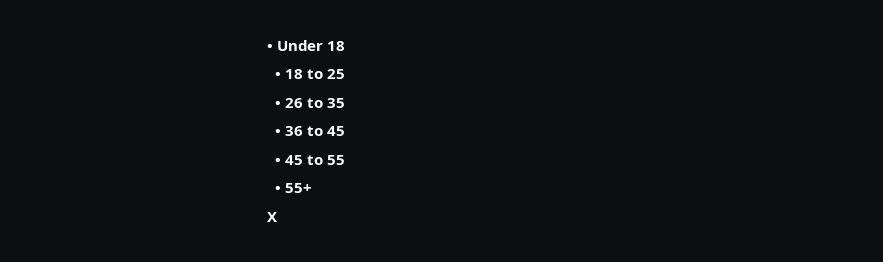• Under 18
  • 18 to 25
  • 26 to 35
  • 36 to 45
  • 45 to 55
  • 55+
X